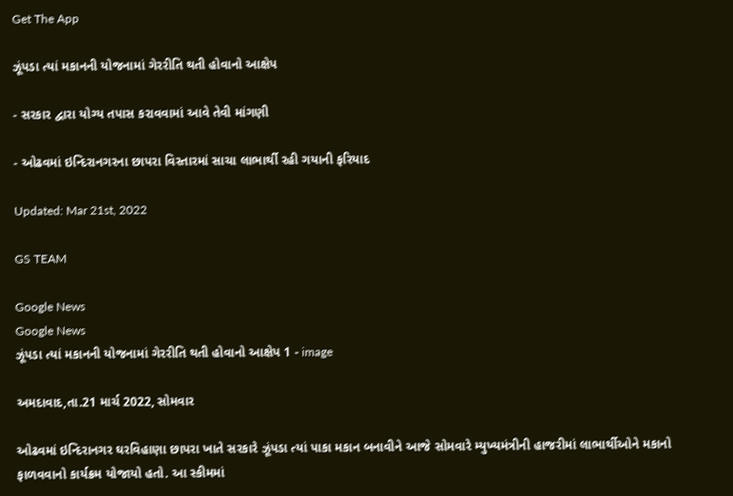Get The App

ઝૂંપડા ત્યાં મકાનની યોજનામાં ગેરરીતિ થતી હોવાનો આક્ષેપ

- સરકાર દ્વારા યોગ્ય તપાસ કરાવવામાં આવે તેવી માંગણી

- ઓઢવમાં ઇન્દિરાનગરના છાપરા વિસ્તારમાં સાચા લાભાર્થી રહી ગયાની ફરિયાદ

Updated: Mar 21st, 2022

GS TEAM

Google News
Google News
ઝૂંપડા ત્યાં મકાનની યોજનામાં ગેરરીતિ થતી હોવાનો આક્ષેપ 1 - image

અમદાવાદ,તા.21 માર્ચ 2022, સોમવાર

ઓઢવમાં ઇન્દિરાનગર ઘરવિહાણા છાપરા ખાતે સરકારે ઝૂંપડા ત્યાં પાકા મકાન બનાવીને આજે સોમવારે મ્યુખ્યમંત્રીની હાજરીમાં લાભાર્થીઓને મકાનો ફાળવવાનો કાર્યક્રમ યોજાયો હતો. આ સ્કીમમાં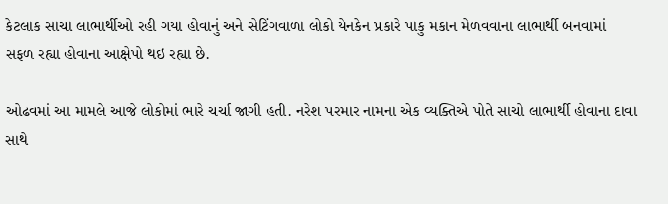કેટલાક સાચા લાભાર્થીઓ રહી ગયા હોવાનું અને સેટિંગવાળા લોકો યેનકેન પ્રકારે પાકુ મકાન મેળવવાના લાભાર્થી બનવામાં સફળ રહ્યા હોવાના આક્ષેપો થઇ રહ્યા છે.

ઓઢવમાં આ મામલે આજે લોકોમાં ભારે ચર્ચા જાગી હતી. નરેશ પરમાર નામના એક વ્યક્તિએ પોતે સાચો લાભાર્થી હોવાના દાવા સાથે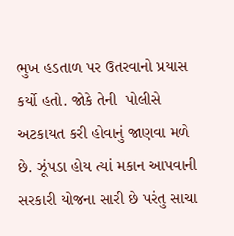ભુખ હડતાળ પર ઉતરવાનો પ્રયાસ કર્યો હતો. જોકે તેની  પોલીસે અટકાયત કરી હોવાનું જાણવા મળે છે. ઝૂંપડા હોય ત્યાં મકાન આપવાની સરકારી યોજના સારી છે પરંતુ સાચા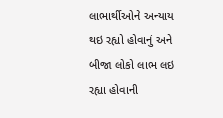લાભાર્થીઓને અન્યાય થઇ રહ્યો હોવાનું અને બીજા લોકો લાભ લઇ રહ્યા હોવાની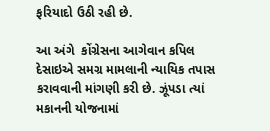ફરિયાદો ઉઠી રહી છે.

આ અંગે  કોંગ્રેસના આગેવાન કપિલ દેસાઇએ સમગ્ર મામલાની ન્યાયિક તપાસ કરાવવાની માંગણી કરી છે. ઝૂંપડા ત્યાં મકાનની યોજનામાં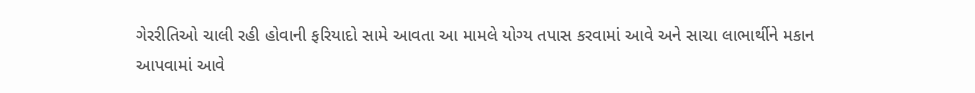ગેરરીતિઓ ચાલી રહી હોવાની ફરિયાદો સામે આવતા આ મામલે યોગ્ય તપાસ કરવામાં આવે અને સાચા લાભાર્થીને મકાન આપવામાં આવે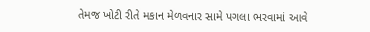તેમજ ખોટી રીતે મકાન મેળવનાર સામે પગલા ભરવામાં આવે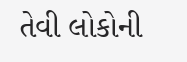તેવી લોકોની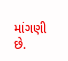માંગણી છે.